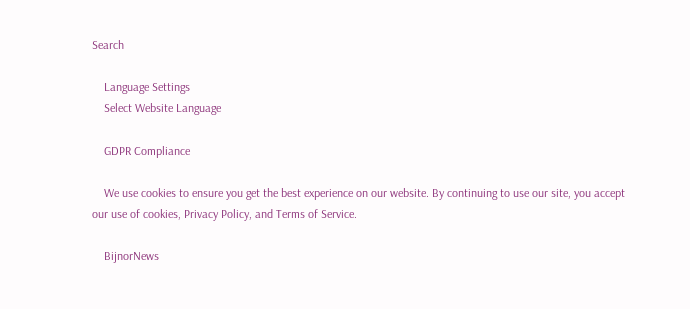Search

    Language Settings
    Select Website Language

    GDPR Compliance

    We use cookies to ensure you get the best experience on our website. By continuing to use our site, you accept our use of cookies, Privacy Policy, and Terms of Service.

    BijnorNews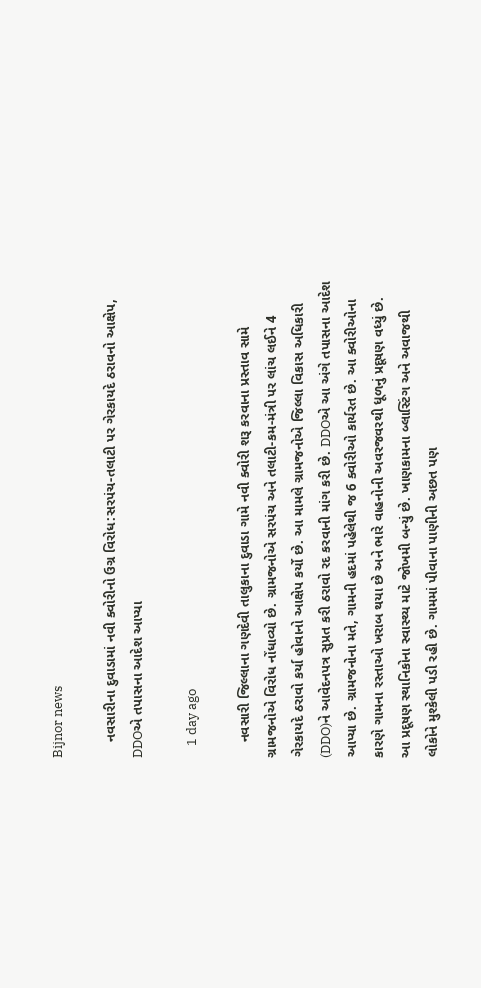Bijnor news

    નવસારીના દુવાડામાં નવી ક્વોરીનો ઉગ્ર વિરોધ:સરપંચ-તલાટી પર ગેરકાયદે ઠરાવનો આક્ષેપ, DDOએ તપાસના આદેશ આપ્યા

    1 day ago

    નવસારી જિલ્લાના ગણદેવી તાલુકાના દુવાડા ગામે નવી ક્વોરી શરૂ કરવાના પ્રસ્તાવ સામે ગ્રામજનોએ વિરોધ નોંધાવ્યો છે. ગ્રામજનોએ સરપંચ અને તલાટી-કમ-મંત્રી પર લાંચ લઈને 4 ગેરકાયદે ઠરાવો કર્યા હોવાનો આક્ષેપ કર્યો છે. આ મામલે ગ્રામજનોએ જિલ્લા વિકાસ અધિકારી (DDO)ને આવેદનપત્ર સુપ્રત કરી ઠરાવો રદ કરવાની માંગ કરી છે. DDOએ આ અંગે તપાસના આદેશ આપ્યા છે. ગ્રામજનોના મતે, ગામની હદમાં પહેલેથી જ 6 ક્વોરીઓ કાર્યરત છે. આ ક્વોરીઓના કારણે ગામના રસ્તાઓ ખરાબ થયા છે અને ભારે વાહનોની અવરજવરથી ધૂળનું પ્રદૂષણ વધ્યું છે. આ પ્રદૂષણ સ્થાનિકોના સ્વાસ્થ્ય માટે જોખમી બન્યું છે. ખાણકામના બ્લાસ્ટિંગ અને અવાજથી લોકોને મુશ્કેલી પડી રહી છે. ગામમાં પીવાના પાણીની અછત પણ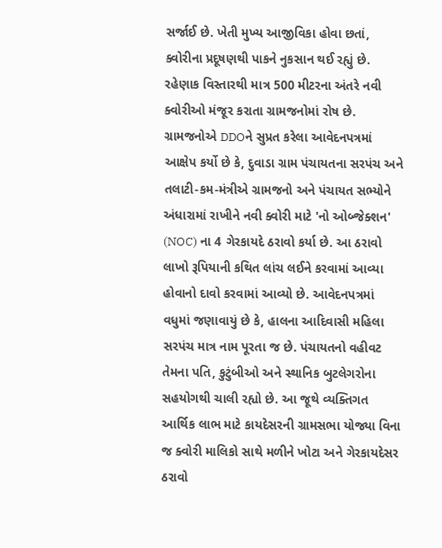સર્જાઈ છે. ખેતી મુખ્ય આજીવિકા હોવા છતાં, ક્વોરીના પ્રદૂષણથી પાકને નુકસાન થઈ રહ્યું છે. રહેણાક વિસ્તારથી માત્ર 500 મીટરના અંતરે નવી ક્વોરીઓ મંજૂર કરાતા ગ્રામજનોમાં રોષ છે. ગ્રામજનોએ DDOને સુપ્રત કરેલા આવેદનપત્રમાં આક્ષેપ કર્યો છે કે, દુવાડા ગ્રામ પંચાયતના સરપંચ અને તલાટી-કમ-મંત્રીએ ગ્રામજનો અને પંચાયત સભ્યોને અંધારામાં રાખીને નવી ક્વોરી માટે 'નો ઓબ્જેક્શન' (NOC) ના 4 ગેરકાયદે ઠરાવો કર્યા છે. આ ઠરાવો લાખો રૂપિયાની કથિત લાંચ લઈને કરવામાં આવ્યા હોવાનો દાવો કરવામાં આવ્યો છે. આવેદનપત્રમાં વધુમાં જણાવાયું છે કે, હાલના આદિવાસી મહિલા સરપંચ માત્ર નામ પૂરતા જ છે. પંચાયતનો વહીવટ તેમના પતિ, કુટુંબીઓ અને સ્થાનિક બુટલેગરોના સહયોગથી ચાલી રહ્યો છે. આ જૂથે વ્યક્તિગત આર્થિક લાભ માટે કાયદેસરની ગ્રામસભા યોજ્યા વિના જ ક્વોરી માલિકો સાથે મળીને ખોટા અને ગેરકાયદેસર ઠરાવો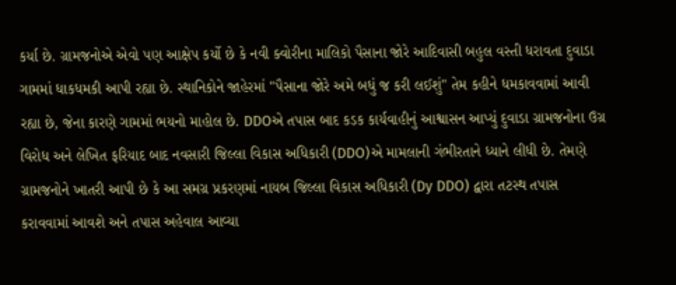કર્યા છે. ગ્રામજનોએ એવો પણ આક્ષેપ કર્યો છે કે નવી ક્વોરીના માલિકો પૈસાના જોરે આદિવાસી બહુલ વસ્તી ધરાવતા દુવાડા ગામમાં ધાકધમકી આપી રહ્યા છે. સ્થાનિકોને જાહેરમાં "પૈસાના જોરે અમે બધું જ કરી લઈશું" તેમ કહીને ધમકાવવામાં આવી રહ્યા છે, જેના કારણે ગામમાં ભયનો માહોલ છે. DDOએ તપાસ બાદ કડક કાર્યવાહીનું આશ્વાસન આપ્યું દુવાડા ગ્રામજનોના ઉગ્ર વિરોધ અને લેખિત ફરિયાદ બાદ નવસારી જિલ્લા વિકાસ અધિકારી (DDO)એ મામલાની ગંભીરતાને ધ્યાને લીધી છે. તેમણે ગ્રામજનોને ખાતરી આપી છે કે આ સમગ્ર પ્રકરણમાં નાયબ જિલ્લા વિકાસ અધિકારી (Dy DDO) દ્વારા તટસ્થ તપાસ કરાવવામાં આવશે અને તપાસ અહેવાલ આવ્યા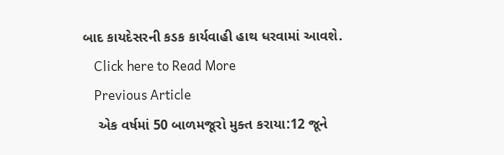બાદ કાયદેસરની કડક કાર્યવાહી હાથ ધરવામાં આવશે.
    Click here to Read More
    Previous Article
    એક વર્ષમાં 50 બાળમજૂરો મુક્ત કરાયા:12 જૂને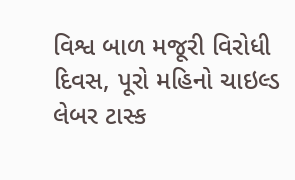વિશ્વ બાળ મજૂરી વિરોધી દિવસ, પૂરો મહિનો ચાઇલ્ડ લેબર ટાસ્ક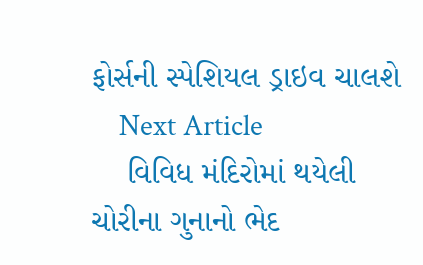ફોર્સની સ્પેશિયલ ડ્રાઇવ ચાલશે
    Next Article
    વિવિધ મંદિરોમાં થયેલી ચોરીના ગુનાનો ભેદ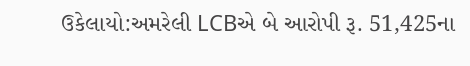ઉકેલાયો:અમરેલી LCBએ બે આરોપી રૂ. 51,425ના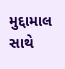મુદ્દામાલ સાથે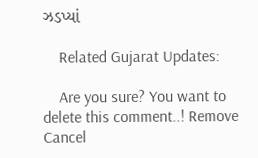ઝડપ્યાં

    Related Gujarat Updates:

    Are you sure? You want to delete this comment..! Remove Cancel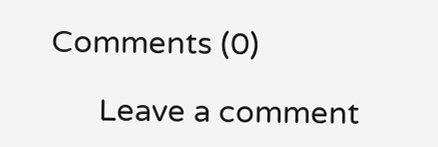Comments (0)

      Leave a comment